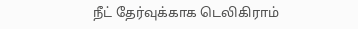நீட் தேர்வுக்காக டெலிகிராம்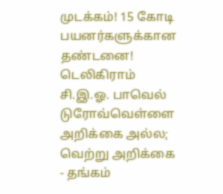முடக்கம்! 15 கோடி பயனர்களுக்கான தண்டனை! டெலிகிராம் சி.இ.ஓ. பாவெல் டுரோவ்வெள்ளை அறிக்கை அல்ல; வெற்று அறிக்கை - தங்கம்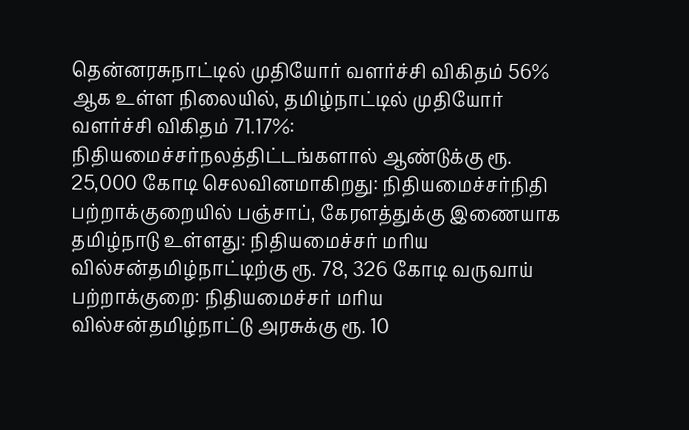தென்னரசுநாட்டில் முதியோர் வளர்ச்சி விகிதம் 56% ஆக உள்ள நிலையில், தமிழ்நாட்டில் முதியோர் வளர்ச்சி விகிதம் 71.17%: நிதியமைச்சர்நலத்திட்டங்களால் ஆண்டுக்கு ரூ. 25,000 கோடி செலவினமாகிறது: நிதியமைச்சர்நிதி பற்றாக்குறையில் பஞ்சாப், கேரளத்துக்கு இணையாக தமிழ்நாடு உள்ளது: நிதியமைச்சர் மரிய வில்சன்தமிழ்நாட்டிற்கு ரூ. 78, 326 கோடி வருவாய் பற்றாக்குறை: நிதியமைச்சர் மரிய வில்சன்தமிழ்நாட்டு அரசுக்கு ரூ. 10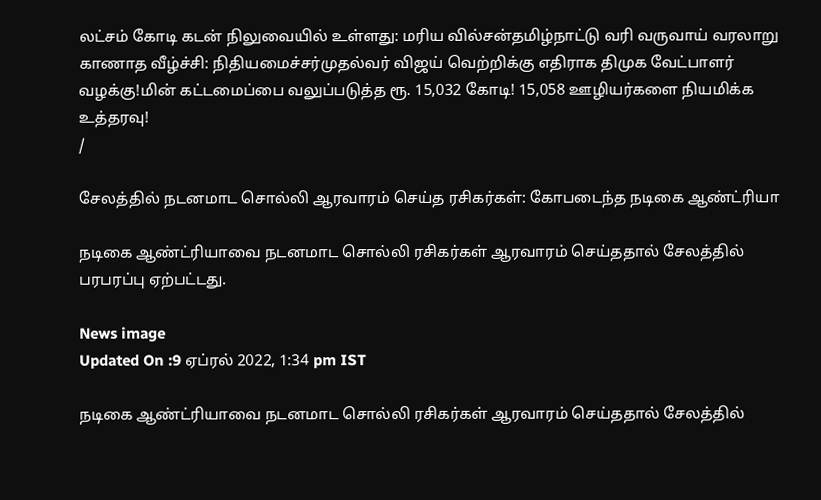லட்சம் கோடி கடன் நிலுவையில் உள்ளது: மரிய வில்சன்தமிழ்நாட்டு வரி வருவாய் வரலாறு காணாத வீழ்ச்சி: நிதியமைச்சர்முதல்வர் விஜய் வெற்றிக்கு எதிராக திமுக வேட்பாளர் வழக்கு!மின் கட்டமைப்பை வலுப்படுத்த ரூ. 15,032 கோடி! 15,058 ஊழியர்களை நியமிக்க உத்தரவு!
/

சேலத்தில் நடனமாட சொல்லி ஆரவாரம் செய்த ரசிகர்கள்: கோபடைந்த நடிகை ஆண்ட்ரியா

நடிகை ஆண்ட்ரியாவை நடனமாட சொல்லி ரசிகர்கள் ஆரவாரம் செய்ததால் சேலத்தில் பரபரப்பு ஏற்பட்டது.

News image
Updated On :9 ஏப்ரல் 2022, 1:34 pm IST

நடிகை ஆண்ட்ரியாவை நடனமாட சொல்லி ரசிகர்கள் ஆரவாரம் செய்ததால் சேலத்தில்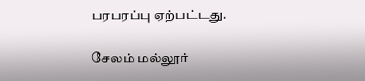பரபரப்பு ஏற்பட்டது.

சேலம் மல்லூர்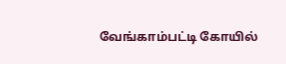வேங்காம்பட்டி கோயில்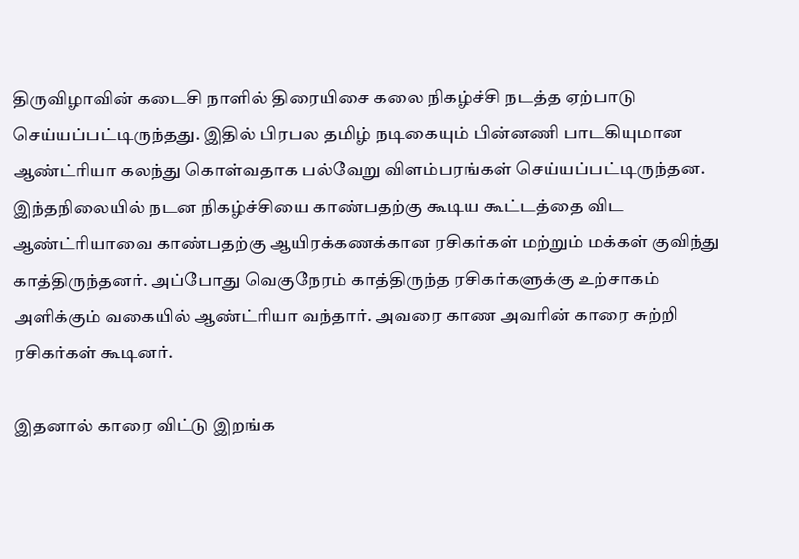திருவிழாவின் கடைசி நாளில் திரையிசை கலை நிகழ்ச்சி நடத்த ஏற்பாடு செய்யப்பட்டிருந்தது. இதில் பிரபல தமிழ் நடிகையும் பின்னணி பாடகியுமான ஆண்ட்ரியா கலந்து கொள்வதாக பல்வேறு விளம்பரங்கள் செய்யப்பட்டிருந்தன. இந்தநிலையில் நடன நிகழ்ச்சியை காண்பதற்கு கூடிய கூட்டத்தை விட ஆண்ட்ரியாவை காண்பதற்கு ஆயிரக்கணக்கான ரசிகர்கள் மற்றும் மக்கள் குவிந்து காத்திருந்தனர். அப்போது வெகுநேரம் காத்திருந்த ரசிகர்களுக்கு உற்சாகம் அளிக்கும் வகையில் ஆண்ட்ரியா வந்தார். அவரை காண அவரின் காரை சுற்றி ரசிகர்கள் கூடினர்.

இதனால் காரை விட்டு இறங்க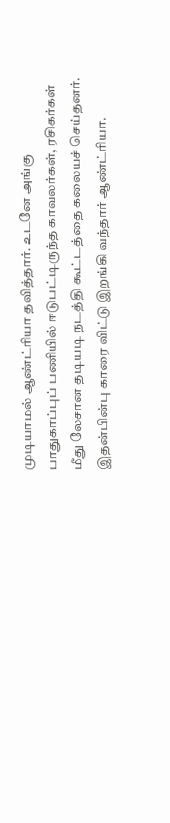முடியாமல் ஆண்ட்ரியா தவித்தார். உடனே அங்கு பாதுகாப்புப் பணியில் ஈடுபட்டிருந்த காவலர்கள், ரசிகர்கள் மீது லேசான தடியடி நடத்தி கூட்டத்தை கலையச் செய்தனர். இதன்பின்பு காரை விட்டு இறங்கி வந்தார் ஆண்ட்ரியா.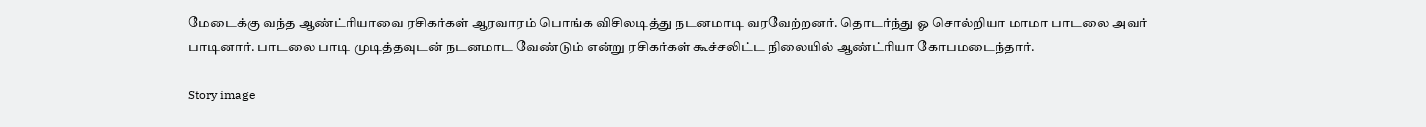மேடைக்கு வந்த ஆண்ட்ரியாவை ரசிகர்கள் ஆரவாரம் பொங்க விசிலடித்து நடனமாடி வரவேற்றனர். தொடர்ந்து ஓ சொல்றியா மாமா பாடலை அவர் பாடினார். பாடலை பாடி முடித்தவுடன் நடனமாட வேண்டும் என்று ரசிகர்கள் கூச்சலிட்ட நிலையில் ஆண்ட்ரியா கோபமடைந்தார்.

Story image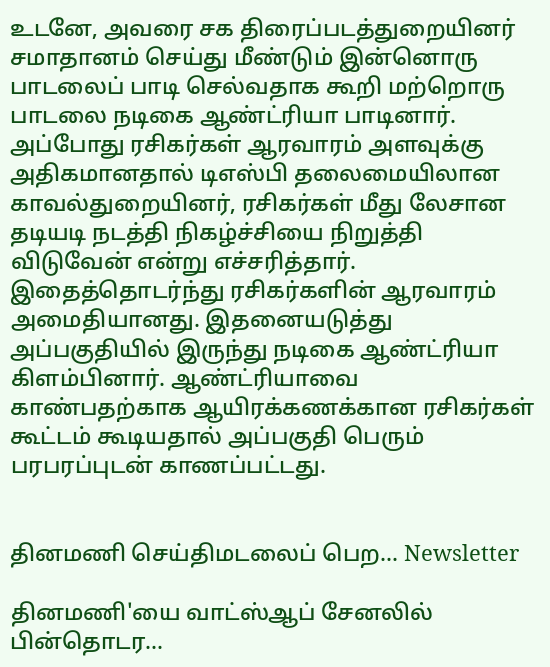உடனே, அவரை சக திரைப்படத்துறையினர் சமாதானம் செய்து மீண்டும் இன்னொரு பாடலைப் பாடி செல்வதாக கூறி மற்றொரு பாடலை நடிகை ஆண்ட்ரியா பாடினார். அப்போது ரசிகர்கள் ஆரவாரம் அளவுக்கு அதிகமானதால் டிஎஸ்பி தலைமையிலான காவல்துறையினர், ரசிகர்கள் மீது லேசான தடியடி நடத்தி நிகழ்ச்சியை நிறுத்தி விடுவேன் என்று எச்சரித்தார். இதைத்தொடர்ந்து ரசிகர்களின் ஆரவாரம் அமைதியானது. இதனையடுத்து அப்பகுதியில் இருந்து நடிகை ஆண்ட்ரியா கிளம்பினார். ஆண்ட்ரியாவை காண்பதற்காக ஆயிரக்கணக்கான ரசிகர்கள் கூட்டம் கூடியதால் அப்பகுதி பெரும் பரபரப்புடன் காணப்பட்டது.


தினமணி செய்திமடலைப் பெற... Newsletter

தினமணி'யை வாட்ஸ்ஆப் சேனலில் பின்தொடர...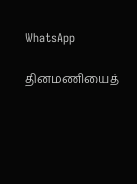WhatsApp

தினமணியைத்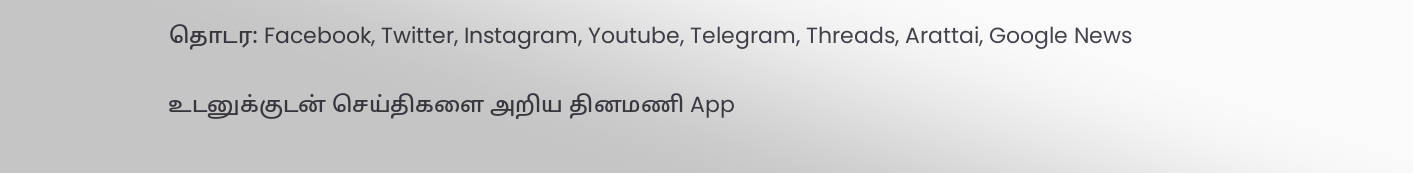தொடர: Facebook, Twitter, Instagram, Youtube, Telegram, Threads, Arattai, Google News

உடனுக்குடன் செய்திகளை அறிய தினமணி App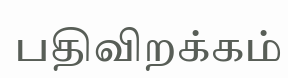பதிவிறக்கம்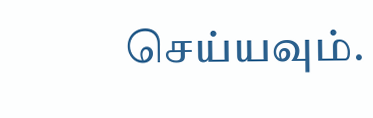செய்யவும்.